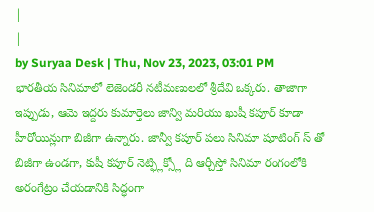|
|
by Suryaa Desk | Thu, Nov 23, 2023, 03:01 PM
భారతీయ సినిమాలో లెజెండరీ నటీమణులలో శ్రీదేవి ఒక్కరు. తాజాగా ఇప్పుడు, ఆమె ఇద్దరు కుమార్తెలు జాన్వి మరియు ఖుషీ కపూర్ కూడా హీరోయిన్లుగా బిజీగా ఉన్నారు. జాన్వీ కపూర్ పలు సినిమా షూటింగ్ స్ తో బిజీగా ఉండగా, కుషీ కపూర్ నెట్ఫ్లిక్స్లో ది ఆర్చీస్తో సినిమా రంగంలోకి అరంగేట్రం చేయడానికి సిద్ధంగా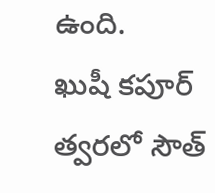ఉంది.
ఖుషీ కపూర్ త్వరలో సౌత్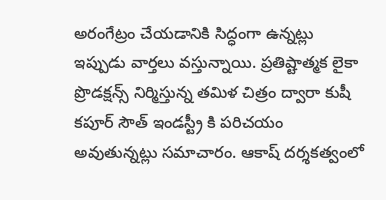అరంగేట్రం చేయడానికి సిద్ధంగా ఉన్నట్లు ఇప్పుడు వార్తలు వస్తున్నాయి. ప్రతిష్టాత్మక లైకా ప్రొడక్షన్స్ నిర్మిస్తున్న తమిళ చిత్రం ద్వారా కుషీ కపూర్ సౌత్ ఇండస్ట్రీ కి పరిచయం అవుతున్నట్లు సమాచారం. ఆకాష్ దర్శకత్వంలో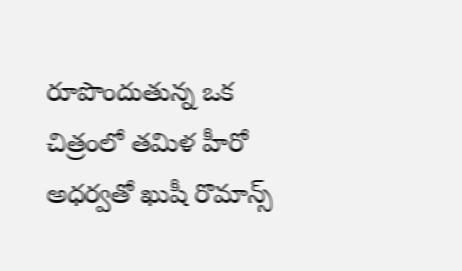రూపొందుతున్న ఒక చిత్రంలో తమిళ హీరో అధర్వతో ఖుషీ రొమాన్స్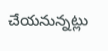చేయనున్నట్లు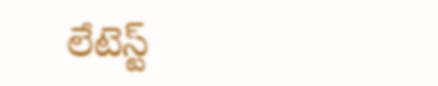లేటెస్ట్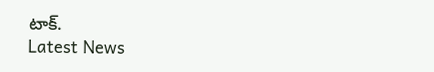టాక్.
Latest News